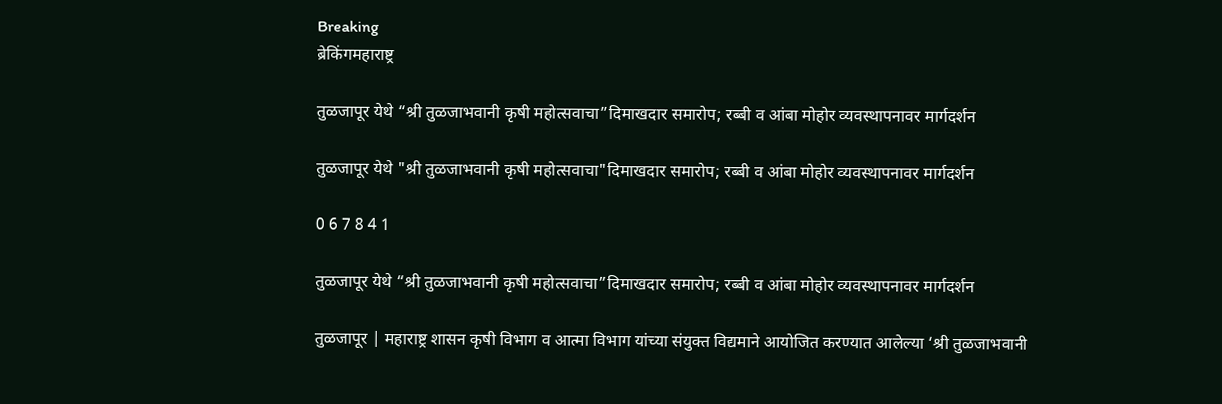Breaking
ब्रेकिंगमहाराष्ट्र

तुळजापूर येथे “श्री तुळजाभवानी कृषी महोत्सवाचा”दिमाखदार समारोप; रब्बी व आंबा मोहोर व्यवस्थापनावर मार्गदर्शन

तुळजापूर येथे "श्री तुळजाभवानी कृषी महोत्सवाचा"दिमाखदार समारोप; रब्बी व आंबा मोहोर व्यवस्थापनावर मार्गदर्शन

0 6 7 8 4 1

तुळजापूर येथे “श्री तुळजाभवानी कृषी महोत्सवाचा”दिमाखदार समारोप; रब्बी व आंबा मोहोर व्यवस्थापनावर मार्गदर्शन

तुळजापूर | महाराष्ट्र शासन कृषी विभाग व आत्मा विभाग यांच्या संयुक्त विद्यमाने आयोजित करण्यात आलेल्या ‘श्री तुळजाभवानी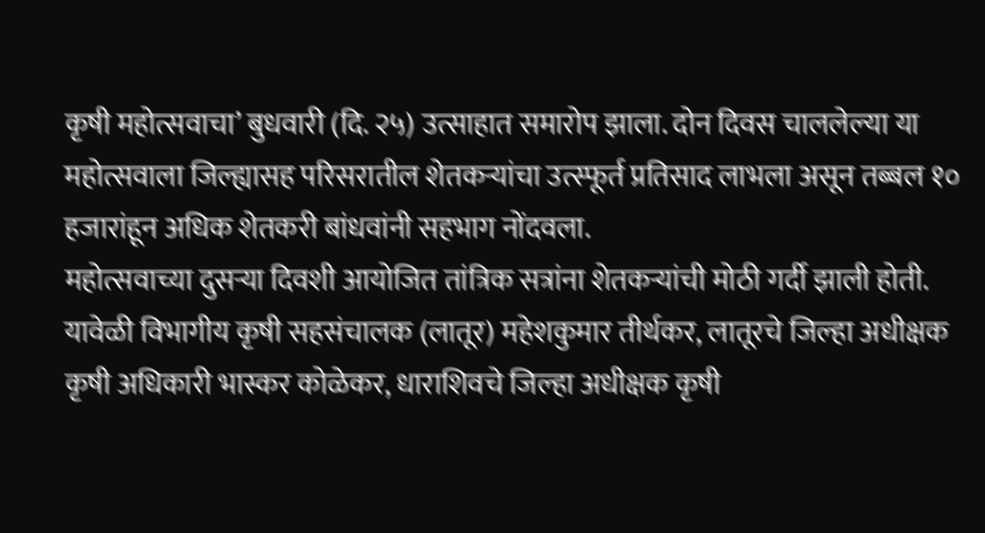कृषी महोत्सवाचा’ बुधवारी (दि. २५) उत्साहात समारोप झाला. दोन दिवस चाललेल्या या महोत्सवाला जिल्ह्यासह परिसरातील शेतकऱ्यांचा उत्स्फूर्त प्रतिसाद लाभला असून तब्बल १० हजारांहून अधिक शेतकरी बांधवांनी सहभाग नोंदवला.
महोत्सवाच्या दुसऱ्या दिवशी आयोजित तांत्रिक सत्रांना शेतकऱ्यांची मोठी गर्दी झाली होती. यावेळी विभागीय कृषी सहसंचालक (लातूर) महेशकुमार तीर्थकर, लातूरचे जिल्हा अधीक्षक कृषी अधिकारी भास्कर कोळेकर, धाराशिवचे जिल्हा अधीक्षक कृषी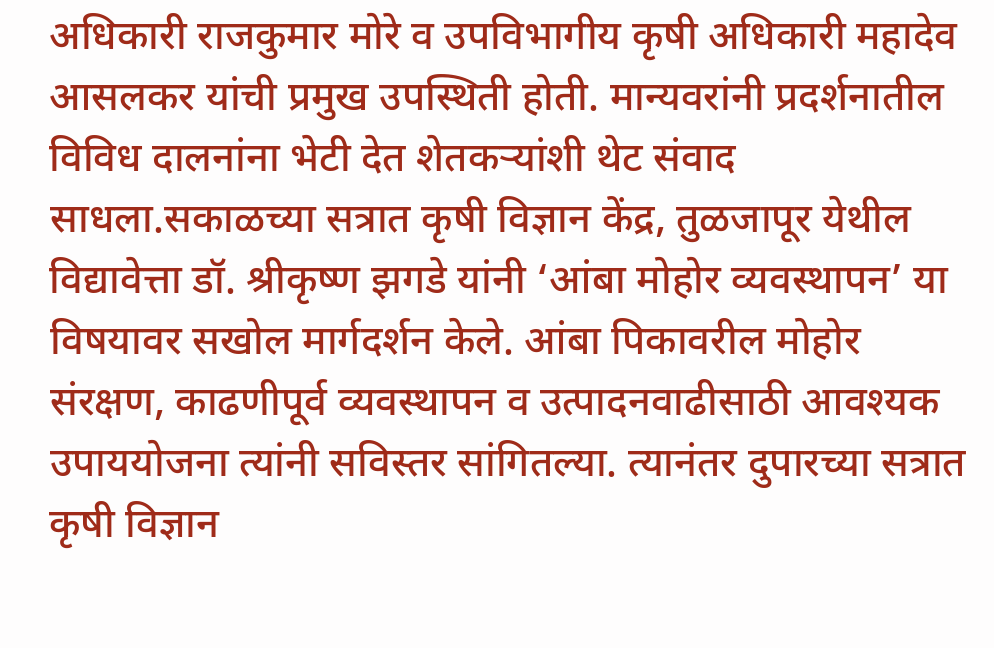अधिकारी राजकुमार मोरे व उपविभागीय कृषी अधिकारी महादेव आसलकर यांची प्रमुख उपस्थिती होती. मान्यवरांनी प्रदर्शनातील विविध दालनांना भेटी देत शेतकऱ्यांशी थेट संवाद साधला.सकाळच्या सत्रात कृषी विज्ञान केंद्र, तुळजापूर येथील विद्यावेत्ता डॉ. श्रीकृष्ण झगडे यांनी ‘आंबा मोहोर व्यवस्थापन’ या विषयावर सखोल मार्गदर्शन केले. आंबा पिकावरील मोहोर संरक्षण, काढणीपूर्व व्यवस्थापन व उत्पादनवाढीसाठी आवश्यक उपाययोजना त्यांनी सविस्तर सांगितल्या. त्यानंतर दुपारच्या सत्रात कृषी विज्ञान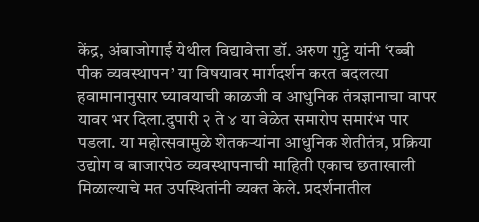केंद्र, अंबाजोगाई येथील विद्यावेत्ता डॉ. अरुण गुट्टे यांनी ‘रब्बी पीक व्यवस्थापन’ या विषयावर मार्गदर्शन करत बदलत्या हवामानानुसार घ्यावयाची काळजी व आधुनिक तंत्रज्ञानाचा वापर यावर भर दिला.दुपारी २ ते ४ या वेळेत समारोप समारंभ पार पडला. या महोत्सवामुळे शेतकऱ्यांना आधुनिक शेतीतंत्र, प्रक्रिया उद्योग व बाजारपेठ व्यवस्थापनाची माहिती एकाच छताखाली मिळाल्याचे मत उपस्थितांनी व्यक्त केले. प्रदर्शनातील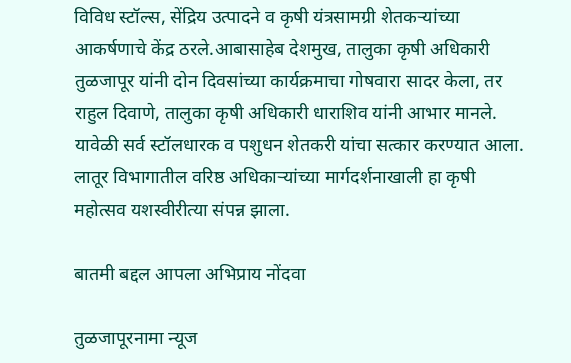विविध स्टॉल्स, सेंद्रिय उत्पादने व कृषी यंत्रसामग्री शेतकऱ्यांच्या आकर्षणाचे केंद्र ठरले.आबासाहेब देशमुख, तालुका कृषी अधिकारी तुळजापूर यांनी दोन दिवसांच्या कार्यक्रमाचा गोषवारा सादर केला, तर राहुल दिवाणे, तालुका कृषी अधिकारी धाराशिव यांनी आभार मानले. यावेळी सर्व स्टॉलधारक व पशुधन शेतकरी यांचा सत्कार करण्यात आला. लातूर विभागातील वरिष्ठ अधिकाऱ्यांच्या मार्गदर्शनाखाली हा कृषी महोत्सव यशस्वीरीत्या संपन्न झाला.

बातमी बद्दल आपला अभिप्राय नोंदवा

तुळजापूरनामा न्यूज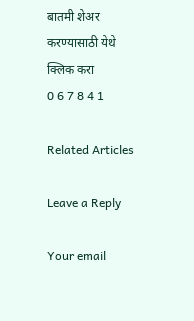बातमी शेअर करण्यासाठी येथे क्लिक करा
0 6 7 8 4 1

Related Articles

Leave a Reply

Your email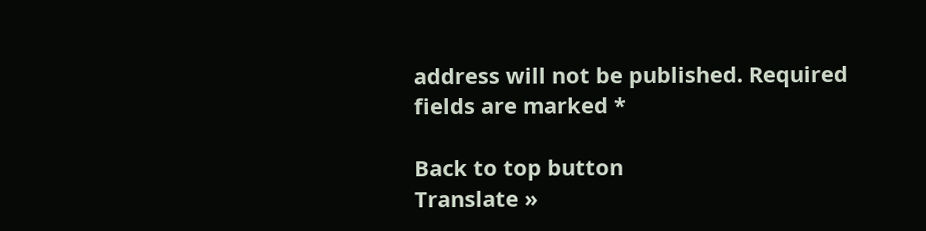address will not be published. Required fields are marked *

Back to top button
Translate »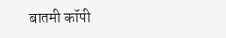बातमी कॉपी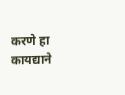करणे हा कायद्याने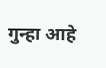गुन्हा आहे